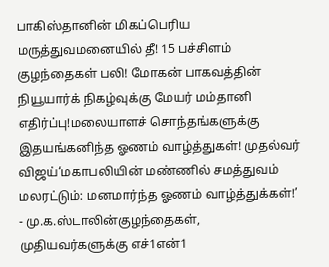பாகிஸ்தானின் மிகப்பெரிய மருத்துவமனையில் தீ! 15 பச்சிளம் குழந்தைகள் பலி! மோகன் பாகவத்தின் நியூயார்க் நிகழ்வுக்கு மேயர் மம்தானி எதிர்ப்பு!மலையாளச் சொந்தங்களுக்கு இதயங்கனிந்த ஓணம் வாழ்த்துகள்! முதல்வர் விஜய்‘மகாபலியின் மண்ணில் சமத்துவம் மலரட்டும்: மனமார்ந்த ஓணம் வாழ்த்துக்கள்!’ - மு.க.ஸ்டாலின்குழந்தைகள், முதியவர்களுக்கு எச்1என்1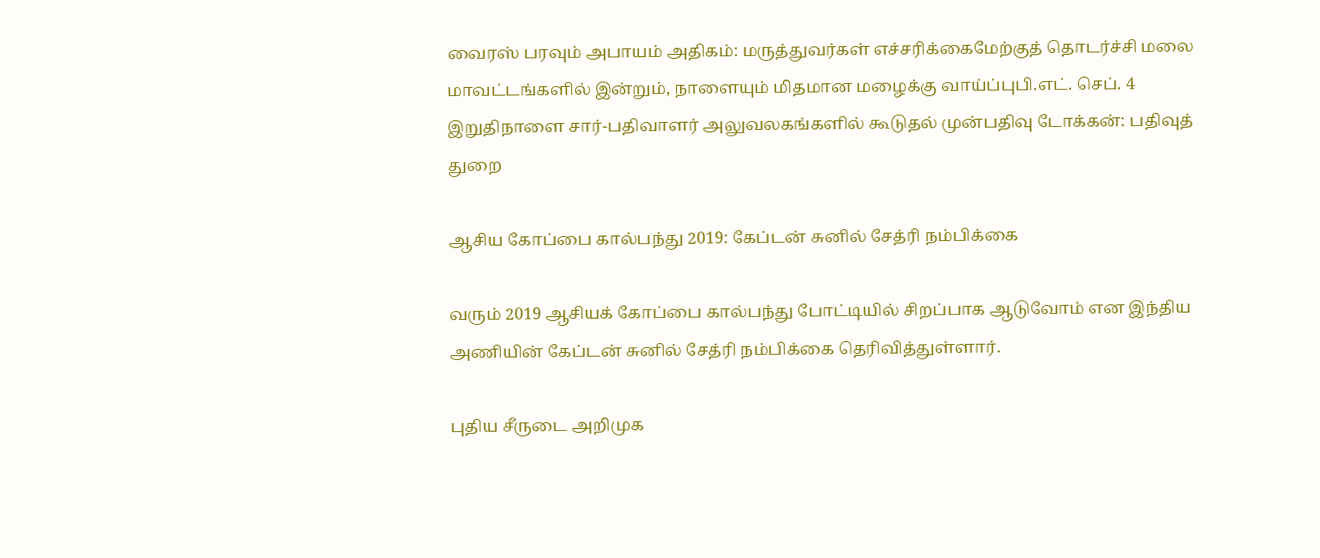வைரஸ் பரவும் அபாயம் அதிகம்: மருத்துவர்கள் எச்சரிக்கைமேற்குத் தொடர்ச்சி மலை மாவட்டங்களில் இன்றும், நாளையும் மிதமான மழைக்கு வாய்ப்புபி.எட். செப். 4 இறுதிநாளை சார்-பதிவாளர் அலுவலகங்களில் கூடுதல் முன்பதிவு டோக்கன்: பதிவுத் துறை

ஆசிய கோப்பை கால்பந்து 2019: கேப்டன் சுனில் சேத்ரி நம்பிக்கை

வரும் 2019 ஆசியக் கோப்பை கால்பந்து போட்டியில் சிறப்பாக ஆடுவோம் என இந்திய அணியின் கேப்டன் சுனில் சேத்ரி நம்பிக்கை தெரிவித்துள்ளார்.

புதிய சீருடை அறிமுக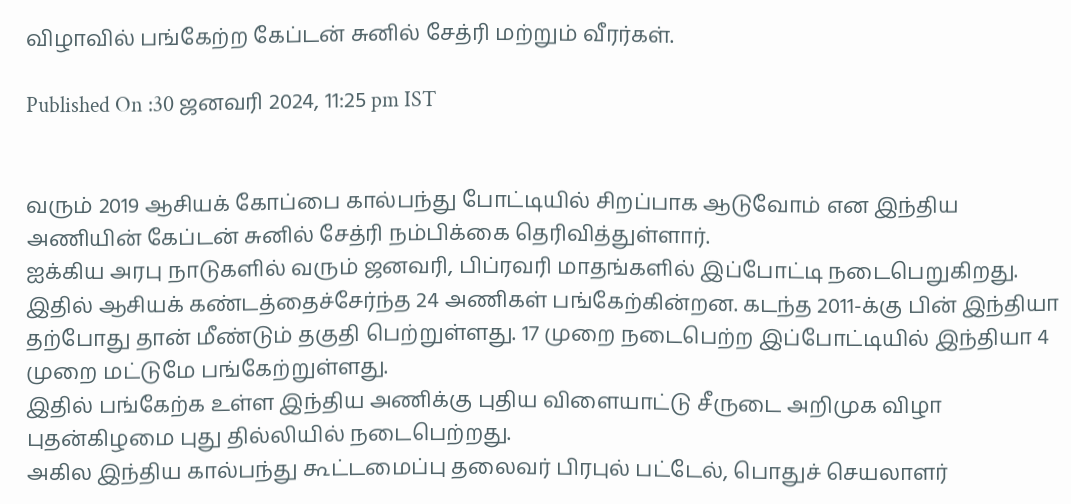விழாவில் பங்கேற்ற கேப்டன் சுனில் சேத்ரி மற்றும் வீரர்கள்.

Published On :30 ஜனவரி 2024, 11:25 pm IST


வரும் 2019 ஆசியக் கோப்பை கால்பந்து போட்டியில் சிறப்பாக ஆடுவோம் என இந்திய அணியின் கேப்டன் சுனில் சேத்ரி நம்பிக்கை தெரிவித்துள்ளார்.
ஐக்கிய அரபு நாடுகளில் வரும் ஜனவரி, பிப்ரவரி மாதங்களில் இப்போட்டி நடைபெறுகிறது. இதில் ஆசியக் கண்டத்தைச்சேர்ந்த 24 அணிகள் பங்கேற்கின்றன. கடந்த 2011-க்கு பின் இந்தியா தற்போது தான் மீண்டும் தகுதி பெற்றுள்ளது. 17 முறை நடைபெற்ற இப்போட்டியில் இந்தியா 4 முறை மட்டுமே பங்கேற்றுள்ளது.
இதில் பங்கேற்க உள்ள இந்திய அணிக்கு புதிய விளையாட்டு சீருடை அறிமுக விழா புதன்கிழமை புது தில்லியில் நடைபெற்றது.
அகில இந்திய கால்பந்து கூட்டமைப்பு தலைவர் பிரபுல் பட்டேல், பொதுச் செயலாளர்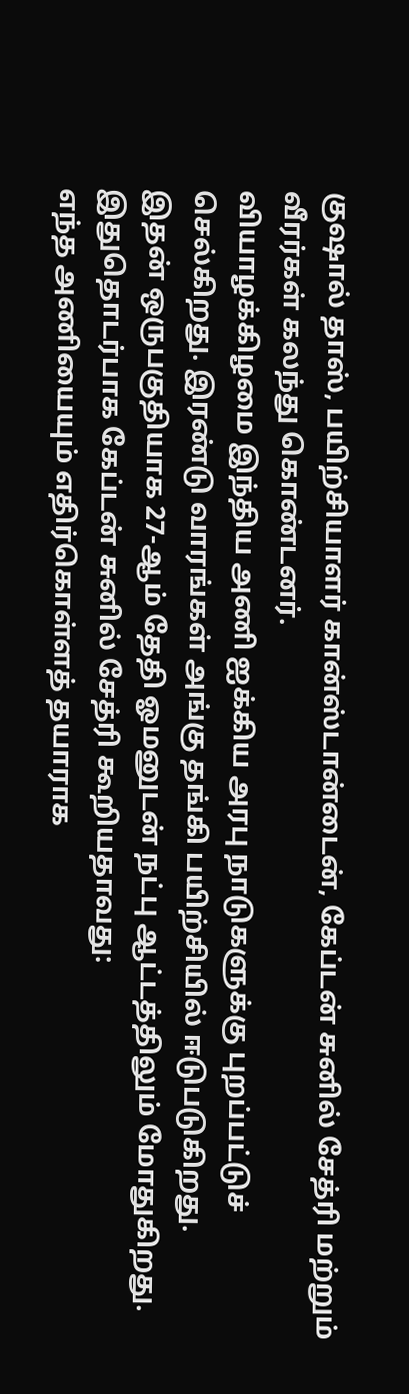குஷால் தாஸ், பயிற்சியாளர் கான்ஸ்டான்டைன், கேப்டன் சுனில் சேத்ரி மற்றும் வீரர்கள் கலந்து கொண்டனர்.
வியாழக்கிழமை இந்திய அணி ஐக்கிய அரபு நாடுகளுக்கு புறப்பட்டுச் செல்கிறது. இரண்டு வாரங்கள் அங்கு தங்கி பயிற்சியில் ஈடுபடுகிறது.
இதன் ஒருபகுதியாக 27-ஆம் தேதி ஓமனுடன் நட்பு ஆட்டத்திலும் மோதுகிறது.
இதுதொடர்பாக கேப்டன் சுனில் சேத்ரி கூறியதாவது:
எந்த அணியையும் எதிர்கொள்ளத் தயாராக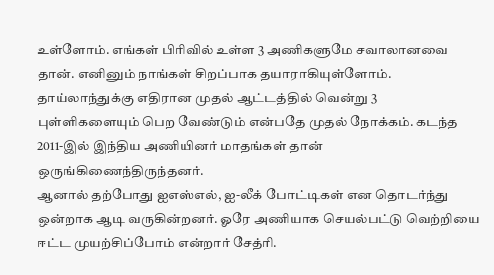உள்ளோம். எங்கள் பிரிவில் உள்ள 3 அணிகளுமே சவாலானவை தான். எனினும் நாங்கள் சிறப்பாக தயாராகியுள்ளோம். தாய்லாந்துக்கு எதிரான முதல் ஆட்டத்தில் வென்று 3 புள்ளிகளையும் பெற வேண்டும் என்பதே முதல் நோக்கம். கடந்த 2011-இல் இந்திய அணியினர் மாதங்கள் தான் ஒருங்கிணைந்திருந்தனர்.
ஆனால் தற்போது ஐஎஸ்எல், ஐ-லீக் போட்டிகள் என தொடர்ந்து ஒன்றாக ஆடி வருகின்றனர். ஓரே அணியாக செயல்பட்டு வெற்றியை ஈட்ட முயற்சிப்போம் என்றார் சேத்ரி.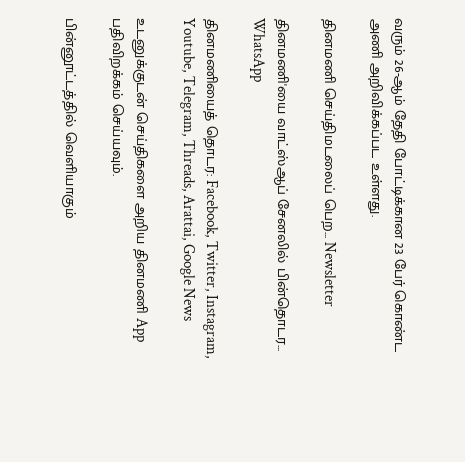வரும் 26-ஆம் தேதி போட்டிக்கான 23 பேர் கொண்ட அணி அறிவிக்கப்பட உள்ளது.

தினமணி செய்திமடலைப் பெற... Newsletter

தினமணி'யை வாட்ஸ்ஆப் சேனலில் பின்தொடர... WhatsApp

தினமணியைத் தொடர: Facebook, Twitter, Instagram, Youtube, Telegram, Threads, Arattai, Google News

உடனுக்குடன் செய்திகளை அறிய தினமணி App பதிவிறக்கம் செய்யவும்.

பின்னூட்டத்தில் வெளியாகும்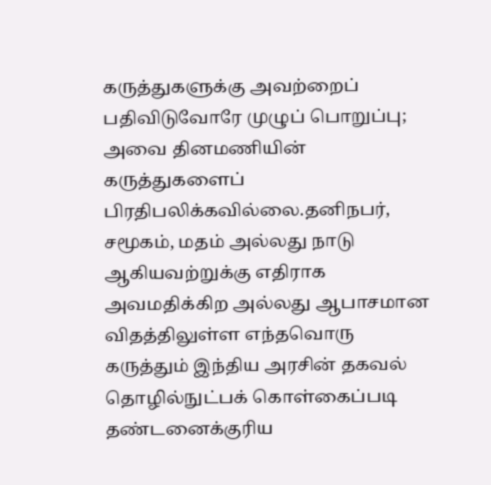கருத்துகளுக்கு அவற்றைப் பதிவிடுவோரே முழுப் பொறுப்பு; அவை தினமணியின் கருத்துகளைப் பிரதிபலிக்கவில்லை.தனிநபர், சமூகம், மதம் அல்லது நாடு ஆகியவற்றுக்கு எதிராக அவமதிக்கிற அல்லது ஆபாசமான விதத்திலுள்ள எந்தவொரு கருத்தும் இந்திய அரசின் தகவல் தொழில்நுட்பக் கொள்கைப்படி தண்டனைக்குரிய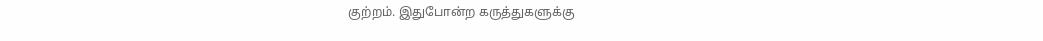குற்றம். இதுபோன்ற கருத்துகளுக்கு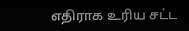எதிராக உரிய சட்ட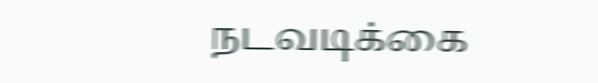நடவடிக்கை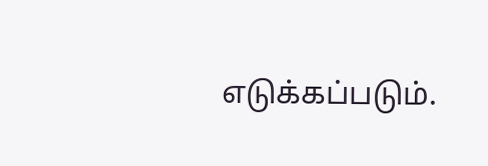எடுக்கப்படும்.